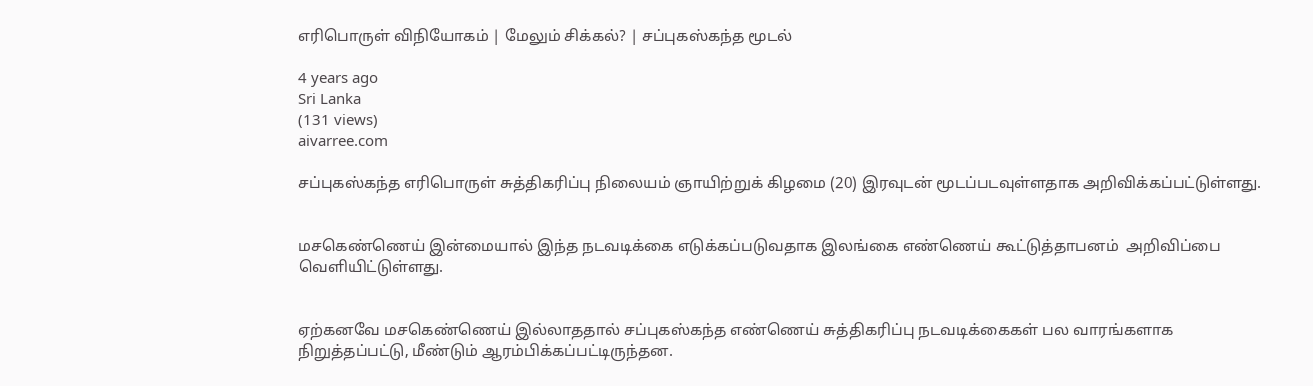எரிபொருள் விநியோகம் | மேலும் சிக்கல்? | சப்புகஸ்கந்த மூடல்

4 years ago
Sri Lanka
(131 views)
aivarree.com

சப்புகஸ்கந்த எரிபொருள் சுத்திகரிப்பு நிலையம் ஞாயிற்றுக் கிழமை (20) இரவுடன் மூடப்படவுள்ளதாக அறிவிக்கப்பட்டுள்ளது.


மசகெண்ணெய் இன்மையால் இந்த நடவடிக்கை எடுக்கப்படுவதாக இலங்கை எண்ணெய் கூட்டுத்தாபனம்  அறிவிப்பை வெளியிட்டுள்ளது.


ஏற்கனவே மசகெண்ணெய் இல்லாததால் சப்புகஸ்கந்த எண்ணெய் சுத்திகரிப்பு நடவடிக்கைகள் பல வாரங்களாக நிறுத்தப்பட்டு, மீண்டும் ஆரம்பிக்கப்பட்டிருந்தன.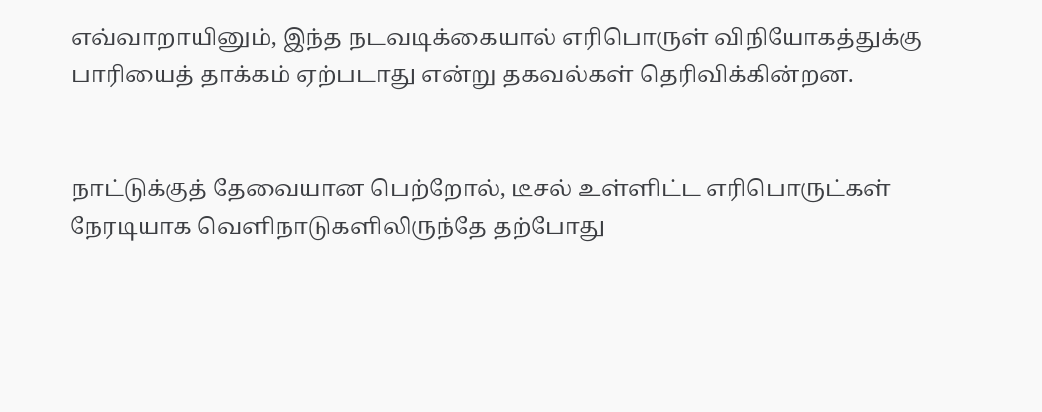எவ்வாறாயினும், இந்த நடவடிக்கையால் எரிபொருள் விநியோகத்துக்கு பாரியைத் தாக்கம் ஏற்படாது என்று தகவல்கள் தெரிவிக்கின்றன.


நாட்டுக்குத் தேவையான பெற்றோல், டீசல் உள்ளிட்ட எரிபொருட்கள் நேரடியாக வெளிநாடுகளிலிருந்தே தற்போது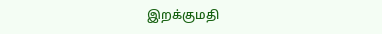இறக்குமதி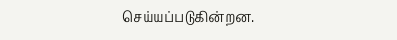செய்யப்படுகின்றன.